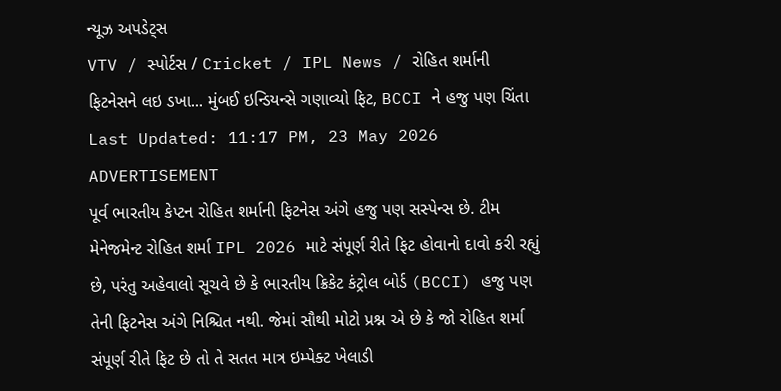ન્યૂઝ અપડેટ્સ
VTV / સ્પોર્ટસ / Cricket / IPL News / રોહિત શર્માની ફિટનેસને લઇ ડખા... મુંબઈ ઇન્ડિયન્સે ગણાવ્યો ફિટ, BCCI ને હજુ પણ ચિંતા
Last Updated: 11:17 PM, 23 May 2026
ADVERTISEMENT
પૂર્વ ભારતીય કેપ્ટન રોહિત શર્માની ફિટનેસ અંગે હજુ પણ સસ્પેન્સ છે. ટીમ મેનેજમેન્ટ રોહિત શર્મા IPL 2026 માટે સંપૂર્ણ રીતે ફિટ હોવાનો દાવો કરી રહ્યું છે, પરંતુ અહેવાલો સૂચવે છે કે ભારતીય ક્રિકેટ કંટ્રોલ બોર્ડ (BCCI) હજુ પણ તેની ફિટનેસ અંગે નિશ્ચિત નથી. જેમાં સૌથી મોટો પ્રશ્ન એ છે કે જો રોહિત શર્મા સંપૂર્ણ રીતે ફિટ છે તો તે સતત માત્ર ઇમ્પેક્ટ ખેલાડી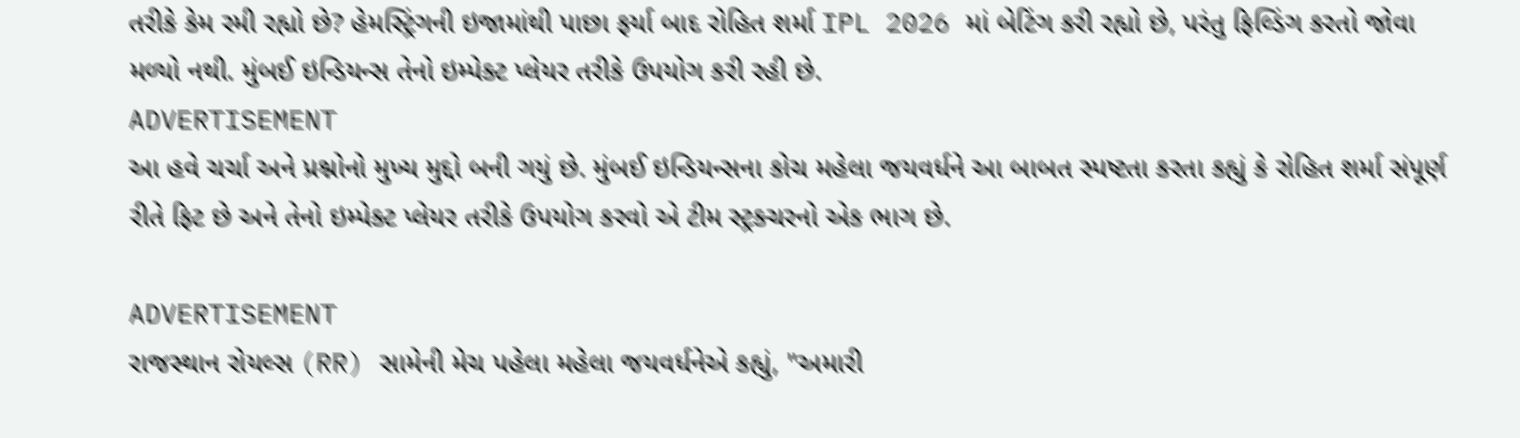તરીકે કેમ રમી રહ્યો છે? હેમસ્ટ્રિંગની ઇજામાંથી પાછા ફર્યા બાદ રોહિત શર્મા IPL 2026 માં બેટિંગ કરી રહ્યો છે, પરંતુ ફિલ્ડિંગ કરતો જોવા મળ્યો નથી. મુંબઈ ઇન્ડિયન્સ તેનો ઇમ્પેક્ટ પ્લેયર તરીકે ઉપયોગ કરી રહી છે.
ADVERTISEMENT
આ હવે ચર્ચા અને પ્રશ્નોનો મુખ્ય મુદ્દો બની ગયું છે. મુંબઈ ઇન્ડિયન્સના કોચ મહેલા જયવર્ધને આ બાબત સ્પષ્ટતા કરતા કહ્યું કે રોહિત શર્મા સંપૂર્ણ રીતે ફિટ છે અને તેનો ઇમ્પેક્ટ પ્લેયર તરીકે ઉપયોગ કરવો એ ટીમ સ્ટ્રક્ચરનો એક ભાગ છે.

ADVERTISEMENT
રાજસ્થાન રોયલ્સ (RR) સામેની મેચ પહેલા મહેલા જયવર્ધનેએ કહ્યું, "અમારી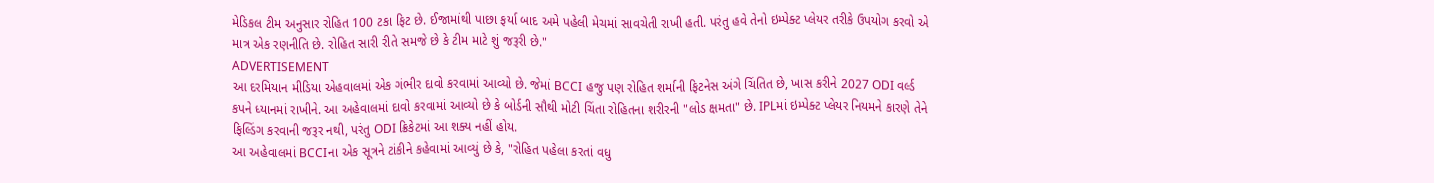મેડિકલ ટીમ અનુસાર રોહિત 100 ટકા ફિટ છે. ઈજામાંથી પાછા ફર્યા બાદ અમે પહેલી મેચમાં સાવચેતી રાખી હતી. પરંતુ હવે તેનો ઇમ્પેક્ટ પ્લેયર તરીકે ઉપયોગ કરવો એ માત્ર એક રણનીતિ છે. રોહિત સારી રીતે સમજે છે કે ટીમ માટે શું જરૂરી છે."
ADVERTISEMENT
આ દરમિયાન મીડિયા એહવાલમાં એક ગંભીર દાવો કરવામાં આવ્યો છે. જેમાં BCCI હજુ પણ રોહિત શર્માની ફિટનેસ અંગે ચિંતિત છે, ખાસ કરીને 2027 ODI વર્લ્ડ કપને ધ્યાનમાં રાખીને. આ અહેવાલમાં દાવો કરવામાં આવ્યો છે કે બોર્ડની સૌથી મોટી ચિંતા રોહિતના શરીરની "લોડ ક્ષમતા" છે. IPLમાં ઇમ્પેક્ટ પ્લેયર નિયમને કારણે તેને ફિલ્ડિંગ કરવાની જરૂર નથી, પરંતુ ODI ક્રિકેટમાં આ શક્ય નહીં હોય.
આ અહેવાલમાં BCCIના એક સૂત્રને ટાંકીને કહેવામાં આવ્યું છે કે, "રોહિત પહેલા કરતાં વધુ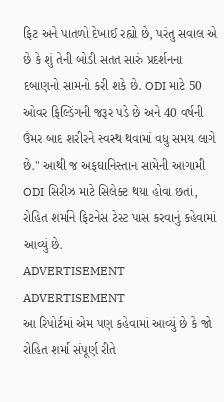ફિટ અને પાતળો દેખાઈ રહ્યો છે, પરંતુ સવાલ એ છે કે શું તેની બોડી સતત સારું પ્રદર્શનના દબાણનો સામનો કરી શકે છે. ODI માટે 50 ઓવર ફિલ્ડિંગની જરૂર પડે છે અને 40 વર્ષની ઉંમર બાદ શરીરને સ્વસ્થ થવામાં વધુ સમય લાગે છે." આથી જ અફઘાનિસ્તાન સામેની આગામી ODI સિરીઝ માટે સિલેક્ટ થયા હોવા છતાં, રોહિત શર્માને ફિટનેસ ટેસ્ટ પાસ કરવાનું કહેવામાં આવ્યું છે.
ADVERTISEMENT
ADVERTISEMENT
આ રિપોર્ટમાં એમ પણ કહેવામાં આવ્યું છે કે જો રોહિત શર્મા સંપૂર્ણ રીતે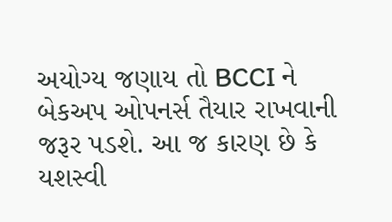અયોગ્ય જણાય તો BCCI ને બેકઅપ ઓપનર્સ તૈયાર રાખવાની જરૂર પડશે. આ જ કારણ છે કે યશસ્વી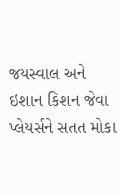જયસ્વાલ અને ઇશાન કિશન જેવા પ્લેયર્સને સતત મોકા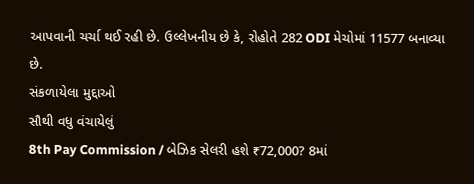આપવાની ચર્ચા થઈ રહી છે. ઉલ્લેખનીય છે કે, રોહોતે 282 ODI મેચોમાં 11577 બનાવ્યા છે.
સંકળાયેલા મુદ્દાઓ
સૌથી વધુ વંચાયેલું
8th Pay Commission / બેઝિક સેલરી હશે ₹72,000? 8માં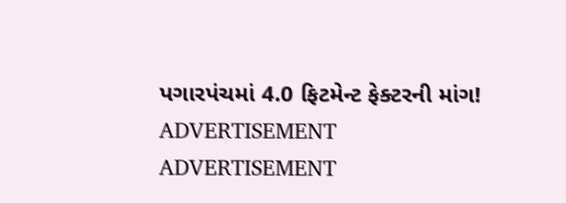પગારપંચમાં 4.0 ફિટમેન્ટ ફેક્ટરની માંગ!
ADVERTISEMENT
ADVERTISEMENT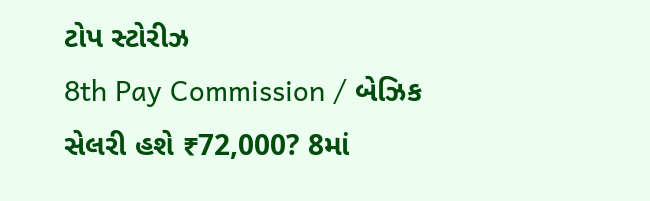ટોપ સ્ટોરીઝ
8th Pay Commission / બેઝિક સેલરી હશે ₹72,000? 8માં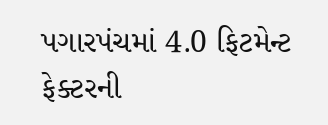પગારપંચમાં 4.0 ફિટમેન્ટ ફેક્ટરની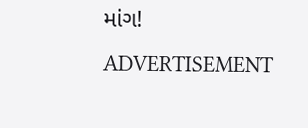માંગ!
ADVERTISEMENT